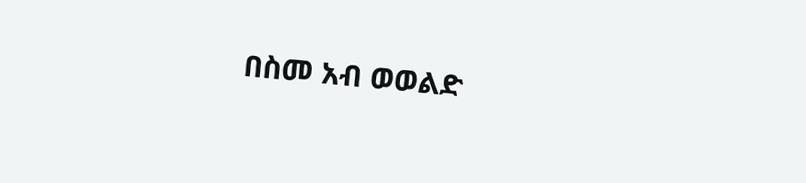በስመ አብ ወወልድ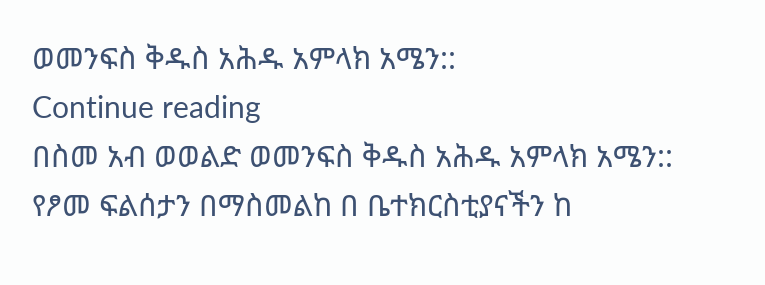ወመንፍስ ቅዱስ አሕዱ አምላክ አሜን::
Continue reading
በስመ አብ ወወልድ ወመንፍስ ቅዱስ አሕዱ አምላክ አሜን::
የፆመ ፍልሰታን በማስመልከ በ ቤተክርስቲያናችን ከ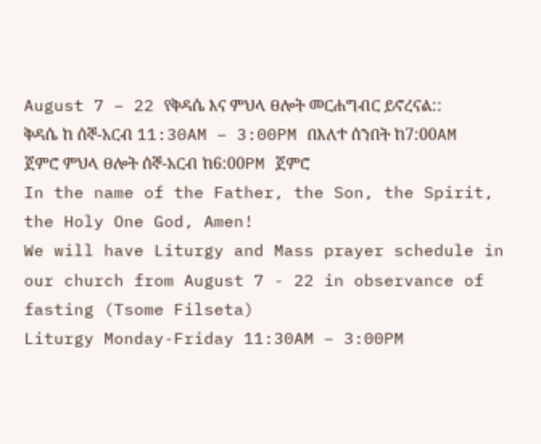August 7 – 22 የቅዳሴ እና ምህላ ፀሎት መርሐግብር ይኖረናል::
ቅዳሴ ከ ሰኞ-አርብ 11:30AM – 3:00PM በእለተ ሰንበት ከ7:00AM ጀምሮ ምህላ ፀሎት ሰኞ-አርብ ከ6:00PM ጀምሮ
In the name of the Father, the Son, the Spirit, the Holy One God, Amen!
We will have Liturgy and Mass prayer schedule in our church from August 7 - 22 in observance of fasting (Tsome Filseta)
Liturgy Monday-Friday 11:30AM – 3:00PM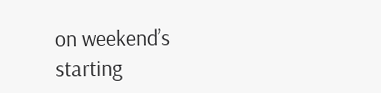on weekend’s starting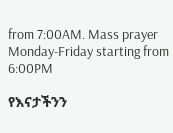from 7:00AM. Mass prayer Monday-Friday starting from 6:00PM

የእናታችንን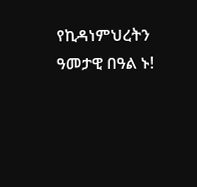የኪዳነምህረትን ዓመታዊ በዓል ኑ!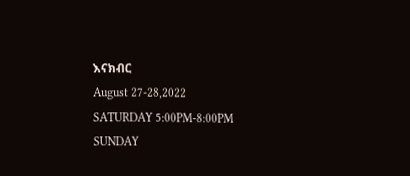እናክብር
August 27-28,2022
SATURDAY 5:00PM-8:00PM
SUNDAY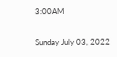3:00AM

Sunday July 03, 2022